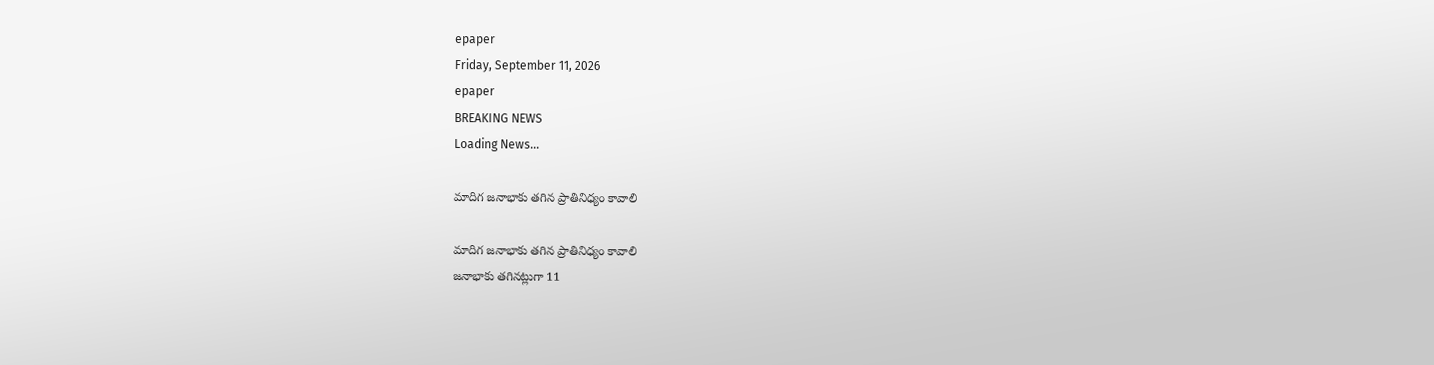epaper
Friday, September 11, 2026
epaper
BREAKING NEWS
Loading News...

మాదిగ జనాభాకు తగిన ప్రాతినిధ్యం కావాలి

మాదిగ జనాభాకు తగిన ప్రాతినిధ్యం కావాలి
జ‌నాభాకు త‌గిన‌ట్లుగా 11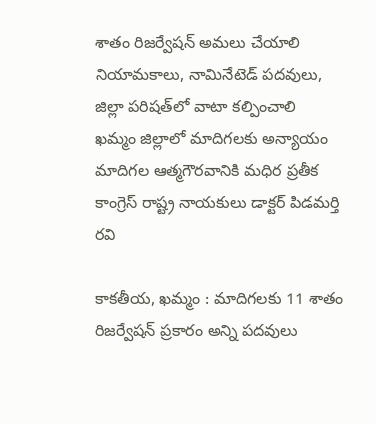శాతం రిజర్వేషన్ అమ‌లు చేయాలి
నియామకాలు, నామినేటెడ్ పదవులు, జిల్లా పరిషత్‌లో వాటా కల్పించాలి
ఖమ్మం జిల్లాలో మాదిగలకు అన్యాయం
మాదిగల ఆత్మగౌరవానికి మధిర ప్రతీక
కాంగ్రెస్ రాష్ట్ర నాయకులు డాక్టర్ పిడమర్తి రవి

కాకతీయ, ఖమ్మం : మాదిగలకు 11 శాతం రిజర్వేషన్ ప్రకారం అన్ని పదవులు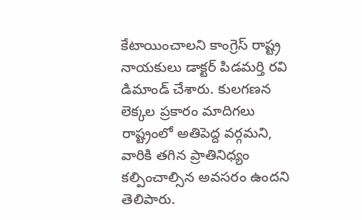కేటాయించాలని కాంగ్రెస్ రాష్ట్ర నాయకులు డాక్టర్ పిడమర్తి రవి డిమాండ్ చేశారు. కులగణన లెక్కల ప్రకారం మాదిగలు రాష్ట్రంలో అతిపెద్ద వర్గమని, వారికి తగిన ప్రాతినిధ్యం కల్పించాల్సిన అవసరం ఉందని తెలిపారు.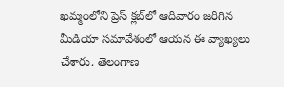ఖమ్మంలోని ప్రెస్ క్లబ్‌లో ఆదివారం జరిగిన మీడియా సమావేశంలో ఆయన ఈ వ్యాఖ్యలు చేశారు. తెలంగాణ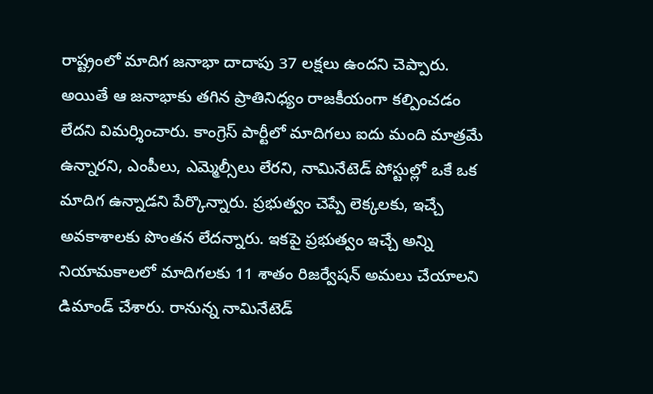రాష్ట్రంలో మాదిగ జనాభా దాదాపు 37 లక్షలు ఉందని చెప్పారు. అయితే ఆ జనాభాకు తగిన ప్రాతినిధ్యం రాజకీయంగా కల్పించడం లేదని విమర్శించారు. కాంగ్రెస్ పార్టీలో మాదిగలు ఐదు మంది మాత్రమే ఉన్నారని, ఎంపీలు, ఎమ్మెల్సీలు లేరని, నామినేటెడ్ పోస్టుల్లో ఒకే ఒక మాదిగ ఉన్నాడని పేర్కొన్నారు. ప్రభుత్వం చెప్పే లెక్కలకు, ఇచ్చే అవకాశాలకు పొంతన లేదన్నారు. ఇకపై ప్రభుత్వం ఇచ్చే అన్ని నియామకాలలో మాదిగలకు 11 శాతం రిజర్వేషన్ అమలు చేయాలని డిమాండ్ చేశారు. రానున్న నామినేటెడ్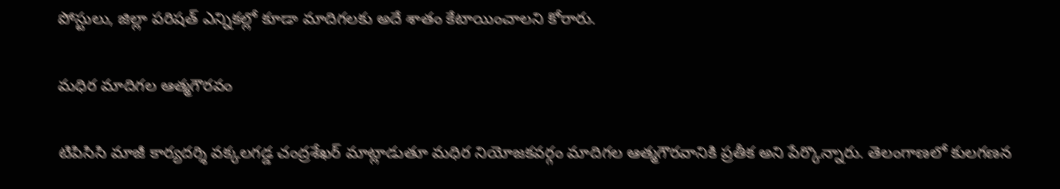పోస్టులు, జిల్లా పరిషత్ ఎన్నికల్లో కూడా మాదిగలకు అదే శాతం కేటాయించాలని కోరారు.

మధిర మాదిగల ఆత్మగౌరవం

టిపిసిసి మాజీ కార్యదర్శి వక్కలగడ్డ చంద్రశేఖర్ మాట్లాడుతూ మధిర నియోజకవర్గం మాదిగల ఆత్మగౌరవానికి ప్రతీక అని పేర్కొన్నారు. తెలంగాణలో కులగణన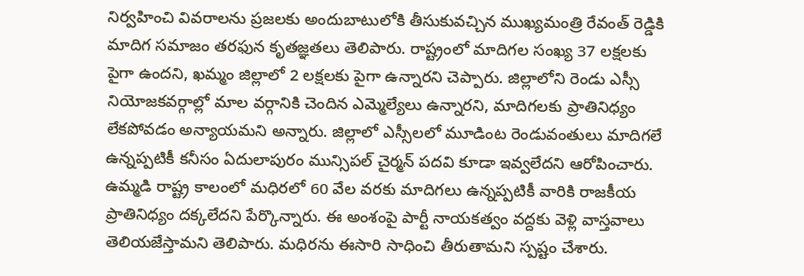నిర్వహించి వివరాలను ప్రజలకు అందుబాటులోకి తీసుకువచ్చిన ముఖ్యమంత్రి రేవంత్ రెడ్డికి మాదిగ సమాజం తరఫున కృతజ్ఞతలు తెలిపారు. రాష్ట్రంలో మాదిగల సంఖ్య 37 లక్షలకు పైగా ఉందని, ఖమ్మం జిల్లాలో 2 లక్షలకు పైగా ఉన్నారని చెప్పారు. జిల్లాలోని రెండు ఎస్సీ నియోజకవర్గాల్లో మాల వర్గానికి చెందిన ఎమ్మెల్యేలు ఉన్నారని, మాదిగలకు ప్రాతినిధ్యం లేకపోవడం అన్యాయమని అన్నారు. జిల్లాలో ఎస్సీలలో మూడింట రెండువంతులు మాదిగలే ఉన్నప్పటికీ కనీసం ఏదులాపురం మున్సిపల్ చైర్మన్ పదవి కూడా ఇవ్వలేదని ఆరోపించారు. ఉమ్మడి రాష్ట్ర కాలంలో మధిరలో 60 వేల వరకు మాదిగలు ఉన్నప్పటికీ వారికి రాజకీయ ప్రాతినిధ్యం దక్కలేదని పేర్కొన్నారు. ఈ అంశంపై పార్టీ నాయకత్వం వద్దకు వెళ్లి వాస్తవాలు తెలియజేస్తామని తెలిపారు. మధిరను ఈసారి సాధించి తీరుతామని స్పష్టం చేశారు.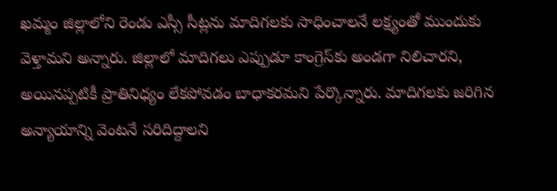ఖమ్మం జిల్లాలోని రెండు ఎస్సీ సీట్లను మాదిగలకు సాధించాలనే లక్ష్యంతో ముందుకు వెళ్తామని అన్నారు. జిల్లాలో మాదిగలు ఎప్పుడూ కాంగ్రెస్‌కు అండగా నిలిచారని, అయినప్పటికీ ప్రాతినిధ్యం లేకపోవడం బాధాకరమని పేర్కొన్నారు. మాదిగలకు జరిగిన అన్యాయాన్ని వెంటనే సరిదిద్దాలని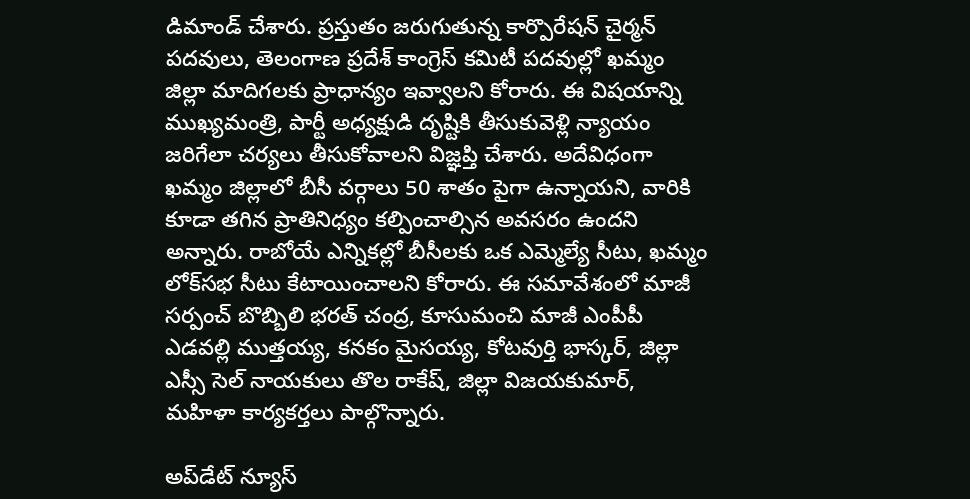డిమాండ్ చేశారు. ప్రస్తుతం జరుగుతున్న కార్పొరేషన్ చైర్మన్ పదవులు, తెలంగాణ ప్రదేశ్ కాంగ్రెస్ కమిటీ పదవుల్లో ఖమ్మం జిల్లా మాదిగలకు ప్రాధాన్యం ఇవ్వాలని కోరారు. ఈ విషయాన్ని ముఖ్యమంత్రి, పార్టీ అధ్యక్షుడి దృష్టికి తీసుకువెళ్లి న్యాయం జరిగేలా చర్యలు తీసుకోవాలని విజ్ఞప్తి చేశారు. అదేవిధంగా ఖమ్మం జిల్లాలో బీసీ వర్గాలు 50 శాతం పైగా ఉన్నాయని, వారికి కూడా తగిన ప్రాతినిధ్యం కల్పించాల్సిన అవసరం ఉందని అన్నారు. రాబోయే ఎన్నికల్లో బీసీలకు ఒక ఎమ్మెల్యే సీటు, ఖమ్మం లోక్‌సభ సీటు కేటాయించాలని కోరారు. ఈ సమావేశంలో మాజీ సర్పంచ్ బొబ్బిలి భరత్ చంద్ర, కూసుమంచి మాజీ ఎంపీపీ ఎడవల్లి ముత్తయ్య, కనకం మైసయ్య, కోటవుర్తి భాస్కర్, జిల్లా ఎస్సీ సెల్ నాయకులు తొల రాకేష్, జిల్లా విజయకుమార్, మహిళా కార్యకర్తలు పాల్గొన్నారు.

అప్‌డేట్ న్యూస్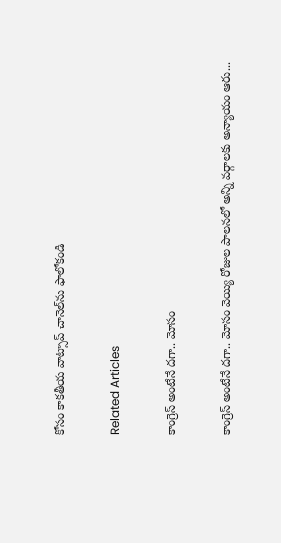కోసం కాక‌తీయ వాట్సాప్ చానెల్‌ను ఫాలోకండి

Related Articles

కాంగ్రెస్ అంటేనే దగా.. మోసం

కాంగ్రెస్ అంటేనే దగా.. మోసం వెయ్యి రోజుల పాలనలో అన్ని వర్గాలకు అన్యాయం ఆరు...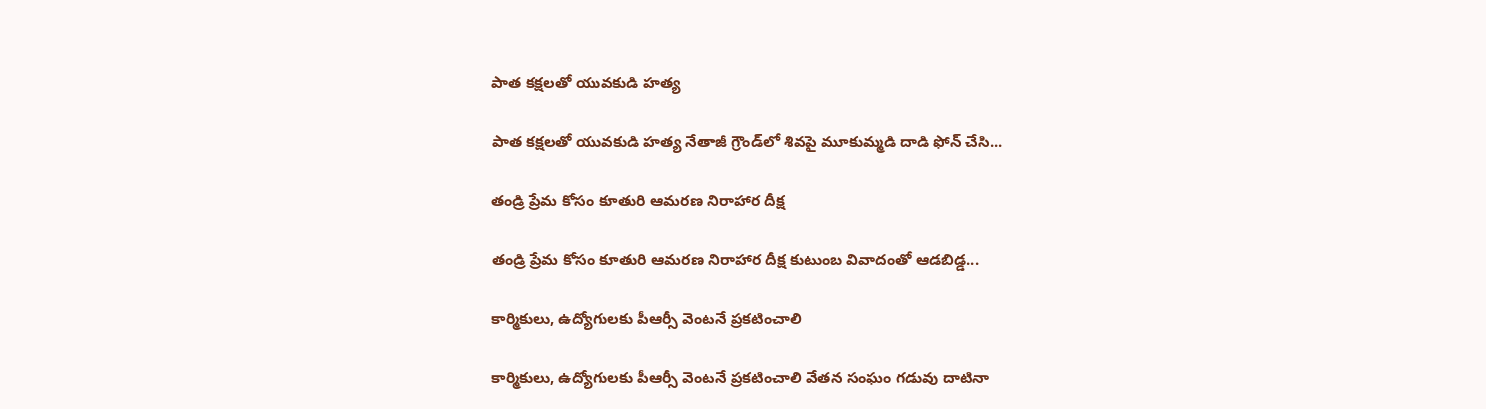పాత కక్షలతో యువకుడి హత్య

పాత కక్షలతో యువకుడి హత్య నేతాజీ గ్రౌండ్‌లో శివపై మూకుమ్మడి దాడి ఫోన్‌ చేసి...

తండ్రి ప్రేమ కోసం కూతురి ఆమరణ నిరాహార దీక్ష

తండ్రి ప్రేమ కోసం కూతురి ఆమరణ నిరాహార దీక్ష కుటుంబ వివాదంతో ఆడబిడ్డ...

కార్మికులు, ఉద్యోగులకు పీఆర్సీ వెంటనే ప్రకటించాలి

కార్మికులు, ఉద్యోగులకు పీఆర్సీ వెంటనే ప్రకటించాలి వేతన సంఘం గడువు దాటినా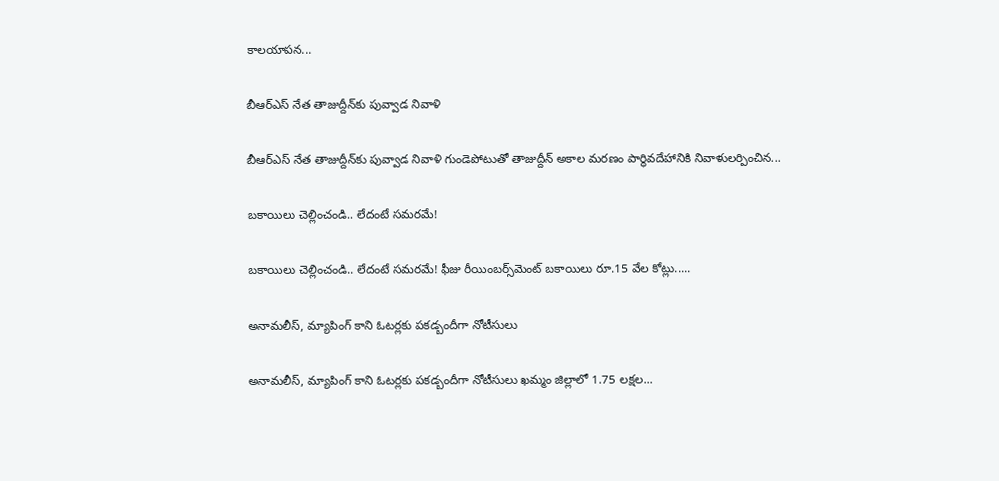కాలయాపన...

బీఆర్ఎస్‌ నేత తాజుద్దీన్‌కు పువ్వాడ నివాళి

బీఆర్ఎస్‌ నేత తాజుద్దీన్‌కు పువ్వాడ నివాళి గుండెపోటుతో తాజుద్దీన్‌ అకాల మ‌ర‌ణం పార్థివదేహానికి నివాళులర్పించిన...

బకాయిలు చెల్లించండి.. లేదంటే సమరమే!

బకాయిలు చెల్లించండి.. లేదంటే సమరమే! ఫీజు రీయింబర్స్‌మెంట్‌ బకాయిలు రూ.15 వేల కోట్లు.....

అనామలీస్‌, మ్యాపింగ్‌ కాని ఓటర్లకు ప‌క‌డ్బందీగా నోటీసులు

అనామలీస్‌, మ్యాపింగ్‌ కాని ఓటర్లకు ప‌క‌డ్బందీగా నోటీసులు ఖమ్మం జిల్లాలో 1.75 లక్షల...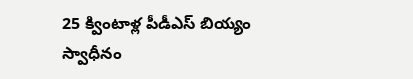25 క్వింటాళ్ల పీడీఎస్‌ బియ్యం స్వాధీనం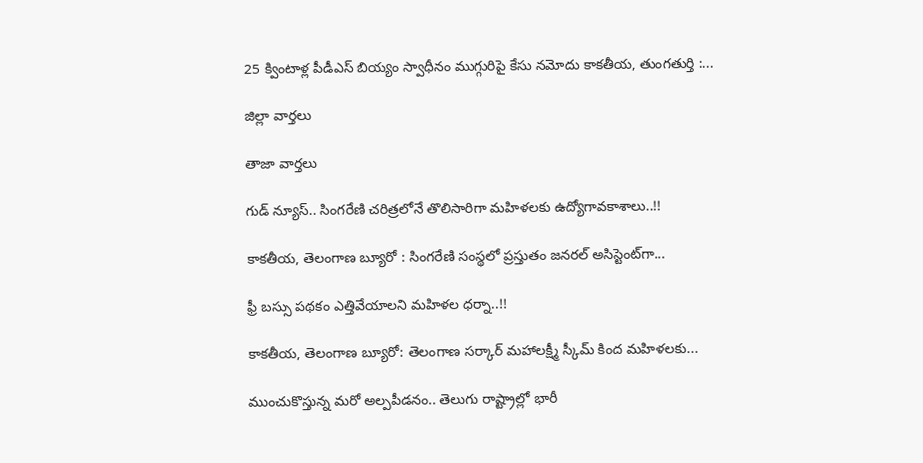25 క్వింటాళ్ల పీడీఎస్‌ బియ్యం స్వాధీనం ముగ్గురిపై కేసు నమోదు కాకతీయ, తుంగతుర్తి :...

జిల్లా వార్త‌లు

తాజా వార్త‌లు

గుడ్ న్యూస్.. సింగరేణి చరిత్రలోనే తొలిసారిగా మ‌హిళ‌ల‌కు ఉద్యోగావ‌కాశాలు..!!

కాక‌తీయ‌, తెలంగాణ బ్యూరో : సింగరేణి సంస్థలో ప్రస్తుతం జనరల్ అసిస్టెంట్‌గా...

ఫ్రీ బస్సు పథకం ఎత్తివేయాలని మహిళల ధర్నా..!!

కాకతీయ, తెలంగాణ బ్యూరో: తెలంగాణ సర్కార్ మహాలక్ష్మీ స్కీమ్ కింద మహిళలకు...

ముంచుకొస్తున్న మరో అల్పపీడనం.. తెలుగు రాష్ట్రాల్లో భారీ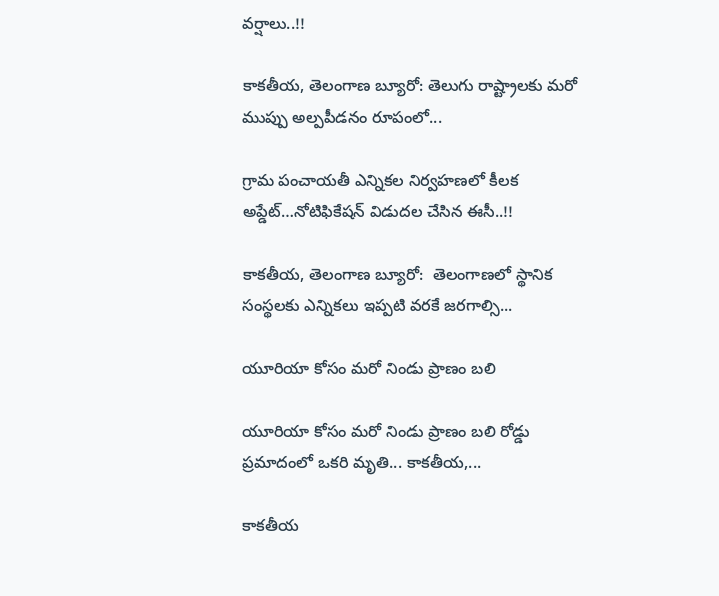వర్షాలు..!!

కాకతీయ, తెలంగాణ బ్యూరో: తెలుగు రాష్ట్రాలకు మరో ముప్పు అల్పపీడనం రూపంలో...

గ్రామ పంచాయ‌తీ ఎన్నిక‌ల నిర్వ‌హ‌ణ‌లో కీల‌క అప్డేట్‌…నోటిఫికేషన్ విడుదల చేసిన ఈసీ..!!

కాకతీయ, తెలంగాణ బ్యూరో:  తెలంగాణలో స్థానిక సంస్థలకు ఎన్నికలు ఇప్పటి వరకే జరగాల్సి...

యూరియా కోసం మరో నిండు ప్రాణం బలి

యూరియా కోసం మరో నిండు ప్రాణం బలి రోడ్డు ప్రమాదంలో ఒకరి మృతి... కాకతీయ,...

కాక‌తీయ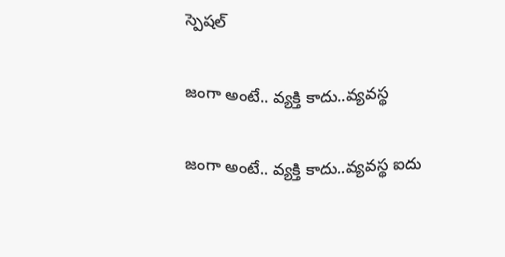స్పెష‌ల్‌

జంగా అంటే.. వ్య‌క్తి కాదు..వ్య‌వస్థ‌

జంగా అంటే.. వ్య‌క్తి కాదు..వ్య‌వస్థ‌ ఐదు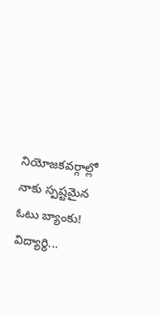నియోజ‌క‌వ‌ర్గాల్లో నాకు స్ప‌ష్ట‌మైన ఓటు బ్యాంకు! విద్యార్థి...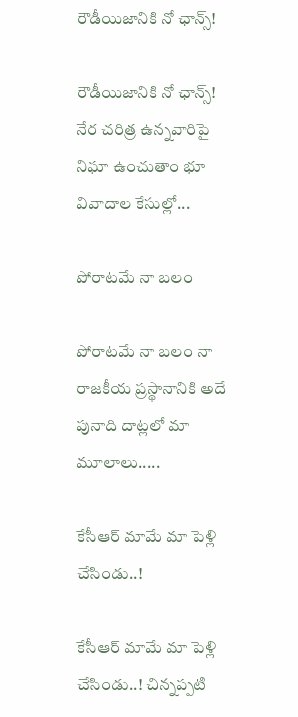రౌడీయిజానికి నో ఛాన్స్‌!

రౌడీయిజానికి నో ఛాన్స్‌! నేర చరిత్ర ఉన్న‌వారిపై నిఘా ఉంచుతాం భూ వివాదాల కేసుల్లో...

పోరాటమే నా బలం

పోరాటమే నా బలం నా రాజకీయ ప్రస్థానానికి అదే పునాది దాట్లలో మా మూలాలు.....

కేసీఆర్‌ మామే మా పెళ్లి చేసిండు..!

కేసీఆర్‌ మామే మా పెళ్లి చేసిండు..! చిన్నప్ప‌టి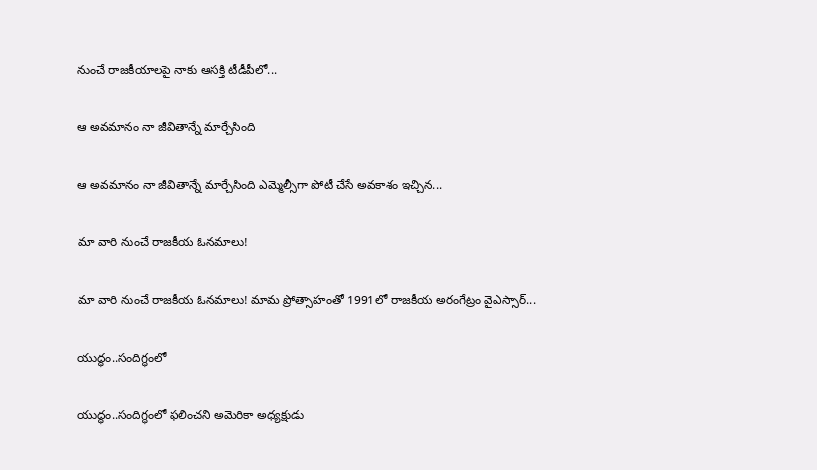నుంచే రాజకీయాలపై నాకు ఆసక్తి టీడీపీలో...

ఆ అవమానం నా జీవితాన్నే మార్చేసింది

ఆ అవమానం నా జీవితాన్నే మార్చేసింది ఎమ్మెల్సీగా పోటీ చేసే అవ‌కాశం ఇచ్చిన...

మా వారి నుంచే రాజకీయ ఓనమాలు!

మా వారి నుంచే రాజకీయ ఓనమాలు! మామ ప్రోత్సాహంతో 1991లో రాజకీయ అరంగేట్రం వైఎస్సార్‌...

యుద్ధం..సందిగ్ధంలో

యుద్ధం..సందిగ్ధంలో ఫ‌లించని అమెరికా అధ్య‌క్షుడు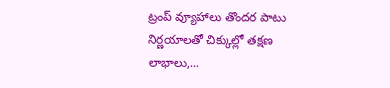ట్రంప్ వ్యూహాలు తొంద‌ర పాటు నిర్ణ‌యాల‌తో చిక్కుల్లో తక్షణ లాభాలు,...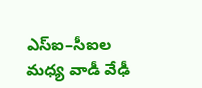ఎస్ఐ–సీఐల మ‌ధ్య వాడీ వేఢీ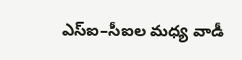ఎస్ఐ–సీఐల మ‌ధ్య వాడీ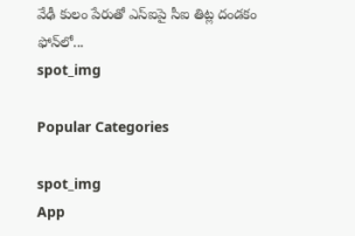వేఢీ కులం పేరుతో ఎస్ఐపై సీఐ తిట్ల దండ‌కం ఫోన్‌లో...
spot_img

Popular Categories

spot_img
App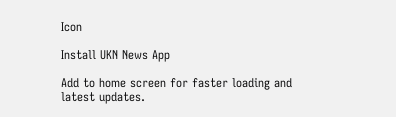Icon

Install UKN News App

Add to home screen for faster loading and latest updates.